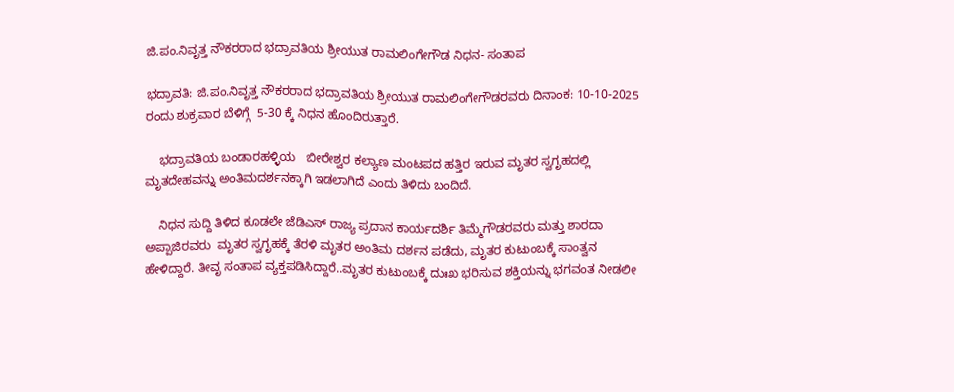ಜಿ.ಪಂ.ನಿವೃತ್ತ ನೌಕರರಾದ ಭದ್ರಾವತಿಯ ಶ್ರೀಯುತ ರಾಮಲಿಂಗೇಗೌಡ ನಿಧನ- ಸಂತಾಪ

ಭದ್ರಾವತಿ: ಜಿ.ಪಂ.ನಿವೃತ್ತ ನೌಕರರಾದ ಭದ್ರಾವತಿಯ ಶ್ರೀಯುತ ರಾಮಲಿಂಗೇಗೌಡರವರು ದಿನಾಂಕ: 10-10-2025 ರಂದು ಶುಕ್ರವಾರ ಬೆಳಿಗ್ಗೆ  5-30 ಕ್ಕೆ ನಿಧನ ಹೊಂದಿರುತ್ತಾರೆ.

    ಭದ್ರಾವತಿಯ ಬಂಡಾರಹಳ್ಳಿಯ   ಬೀರೇಶ್ವರ ಕಲ್ಯಾಣ ಮಂಟಪದ ಹತ್ತಿರ ಇರುವ ಮೃತರ ಸ್ವಗೃಹದಲ್ಲಿ  ಮೃತದೇಹವನ್ನು ಅಂತಿಮದರ್ಶನಕ್ಕಾಗಿ ಇಡಲಾಗಿದೆ ಎಂದು ತಿಳಿದು ಬಂದಿದೆ.

    ನಿಧನ ಸುದ್ದಿ ತಿಳಿದ ಕೂಡಲೇ ಜೆಡಿಎಸ್ ರಾಜ್ಯ ಪ್ರದಾನ ಕಾರ್ಯದರ್ಶಿ ತಿಮ್ಮೆಗೌಡರವರು ಮತ್ತು ಶಾರದಾ ಅಪ್ಪಾಜಿರವರು  ಮೃತರ ಸ್ವಗೃಹಕ್ಕೆ ತೆರಳಿ ಮೃತರ ಅಂತಿಮ ದರ್ಶನ ಪಡೆದು, ಮೃತರ ಕುಟುಂಬಕ್ಕೆ ಸಾಂತ್ವನ ಹೇಳಿದ್ದಾರೆ. ತೀವೃ ಸಂತಾಪ ವ್ಯಕ್ತಪಡಿಸಿದ್ದಾರೆ..ಮೃತರ ಕುಟುಂಬಕ್ಕೆ ದುಃಖ ಭರಿಸುವ ಶಕ್ತಿಯನ್ನು ಭಗವಂತ ನೀಡಲೀ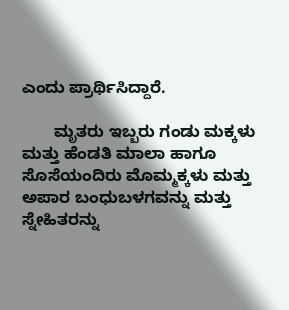ಎಂದು ಪ್ರಾರ್ಥಿಸಿದ್ದಾರೆ.

       ಮೃತರು ಇಬ್ಬರು ಗಂಡು ಮಕ್ಕಳು ಮತ್ತು ಹೆಂಡತಿ ಮಾಲಾ ಹಾಗೂ ಸೊಸೆಯಂದಿರು ಮೊಮ್ಮಕ್ಕಳು ಮತ್ತು ಅಪಾರ ಬಂಧುಬಳಗವನ್ನು ಮತ್ತು ಸ್ನೇಹಿತರನ್ನು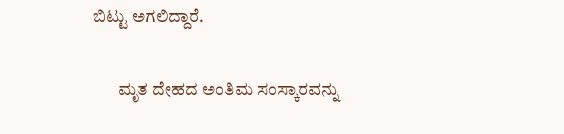ಬಿಟ್ಟು ಅಗಲಿದ್ದಾರೆ.

       ಮೃತ ದೇಹದ ಅಂತಿಮ ಸಂಸ್ಕಾರವನ್ನು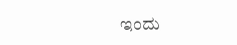ಇಂದು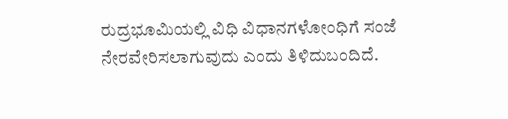ರುದ್ರಭೂಮಿಯಲ್ಲಿ ವಿಧಿ ವಿಧಾನಗಳೋಂಧಿಗೆ ಸಂಜೆ ನೇರವೇರಿಸಲಾಗುವುದು ಎಂದು ತಿಳಿದುಬಂದಿದೆ.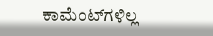ಕಾಮೆಂಟ್‌ಗಳಿಲ್ಲ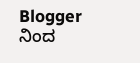Blogger ನಿಂದ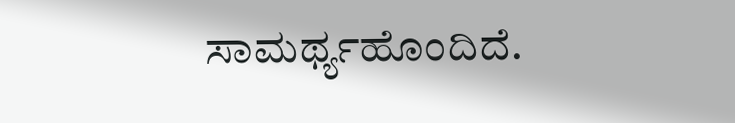ಸಾಮರ್ಥ್ಯಹೊಂದಿದೆ.